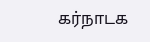கர்நாடக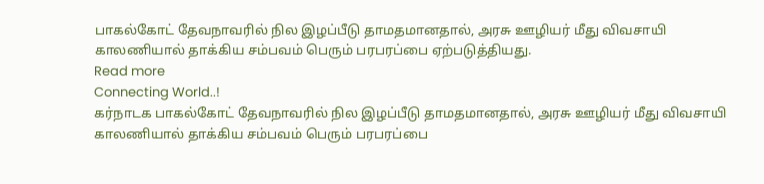பாகல்கோட் தேவநாவரில் நில இழப்பீடு தாமதமானதால், அரசு ஊழியர் மீது விவசாயி காலணியால் தாக்கிய சம்பவம் பெரும் பரபரப்பை ஏற்படுத்தியது.
Read more
Connecting World..!
கர்நாடக பாகல்கோட் தேவநாவரில் நில இழப்பீடு தாமதமானதால், அரசு ஊழியர் மீது விவசாயி காலணியால் தாக்கிய சம்பவம் பெரும் பரபரப்பை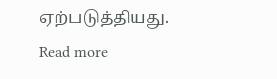ஏற்படுத்தியது.
Read more